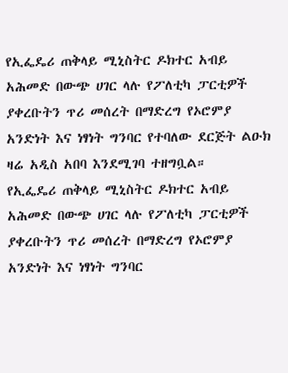የኢፌዴሪ ጠቅላይ ሚኒስትር ዶክተር አብይ አሕመድ በውጭ ሀገር ላሉ የፖለቲካ ፓርቲዎች ያቀረቡትን ጥሪ መሰረት በማድረግ የኦሮምያ አንድነት እና ነፃነት ግንባር የተባለው ደርጅት ልዑክ ዛሬ አዲስ አበባ እንደሚገባ ተዘግቧል።
የኢፌዴሪ ጠቅላይ ሚኒስትር ዶክተር አብይ አሕመድ በውጭ ሀገር ላሉ የፖለቲካ ፓርቲዎች ያቀረቡትን ጥሪ መሰረት በማድረግ የኦሮምያ አንድነት እና ነፃነት ግንባር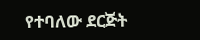የተባለው ደርጅት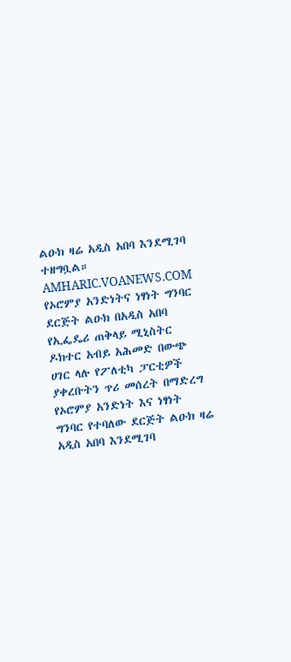ልዑክ ዛሬ አዲስ አበባ እንደሚገባ ተዘግቧል።
AMHARIC.VOANEWS.COM
የኦሮምያ አንድነትና ነፃነት ግንባር ደርጅት ልዑክ በአዲስ አበባ
የኢፌዴሪ ጠቅላይ ሚኒስትር ዶክተር አብይ አሕመድ በውጭ ሀገር ላሉ የፖለቲካ ፓርቲዎች ያቀረቡትን ጥሪ መሰረት በማድረግ የኦሮምያ አንድነት እና ነፃነት ግንባር የተባለው ደርጅት ልዑክ ዛሬ አዲስ አበባ እንደሚገባ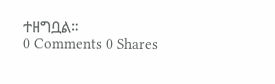ተዘግቧል።
0 Comments 0 Shares